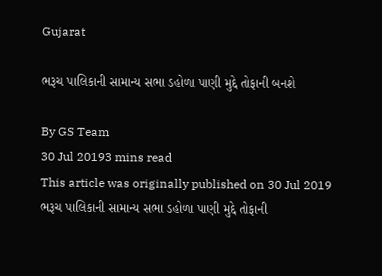Gujarat

ભરૂચ પાલિકાની સામાન્ય સભા ડહોળા પાણી મુદ્દે તોફાની બનશે

By GS Team
30 Jul 20193 mins read
This article was originally published on 30 Jul 2019
ભરૂચ પાલિકાની સામાન્ય સભા ડહોળા પાણી મુદ્દે તોફાની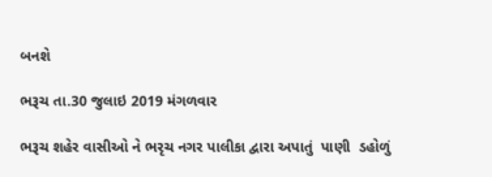બનશે

ભરૂચ તા.30 જુલાઇ 2019 મંગળવાર

ભરૂચ શહેર વાસીઓ ને ભરૃચ નગર પાલીકા દ્વારા અપાતું  પાણી  ડહોળું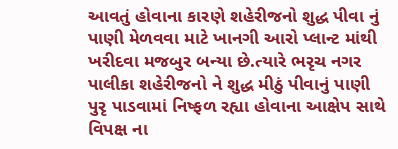આવતું હોવાના કારણે શહેરીજનો શુદ્ધ પીવા નું પાણી મેળવવા માટે ખાનગી આરો પ્લાન્ટ માંથી ખરીદવા મજબુર બન્યા છે.ત્યારે ભરૃચ નગર પાલીકા શહેરીજનો ને શુદ્ધ મીઠું પીવાનું પાણી પુરૃ પાડવામાં નિષ્ફળ રહ્યા હોવાના આક્ષેપ સાથે વિપક્ષ ના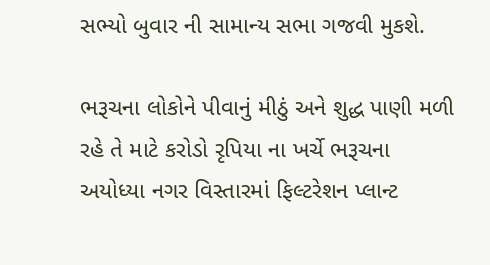સભ્યો બુવાર ની સામાન્ય સભા ગજવી મુકશે.

ભરૂચના લોકોને પીવાનું મીઠું અને શુદ્ધ પાણી મળી રહે તે માટે કરોડો રૃપિયા ના ખર્ચે ભરૂચના અયોધ્યા નગર વિસ્તારમાં ફિલ્ટરેશન પ્લાન્ટ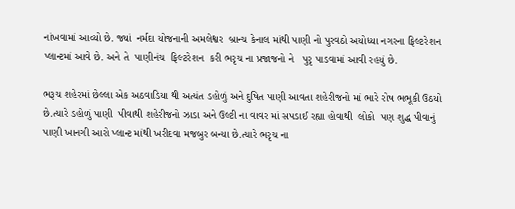નાંખવામાં આવ્યો છે. જ્યાં  નર્મદા યોજનાની અમલેશ્વર  બ્રાન્ચ કેનાલ માંથી પાણી નો પુરવઠો અયોધ્યા નગરના ફિલ્ટરેશન પ્લાન્ટમાં આવે છે. અને તે  પાણીનંચ  ફિલ્ટરેશન  કરી ભરૃચ ના પ્રજાજનો ને   પુરૃ પાડવામાં આવી રહયું છે.

ભરૂચ શહેરમાં છેલ્લા એક અઠવાડિયા થી અત્યંત ડહોળું અને દુષિત પાણી આવતા શહેરીજનો માં ભારે રોષ ભભૂકી ઉઠયો છે.ત્યારે ડહોળું પાણી  પીવાથી શહેરીજનો ઝાડા અને ઉલ્ટી ના વાવર માં સપડાઈ રહ્યા હોવાથી  લોકો  પણ શુદ્ધ પીવાનું પાણી ખાનગી આરો પ્લાન્ટ માંથી ખરીદવા મજબુર બન્યા છે.ત્યારે ભરૃચ ના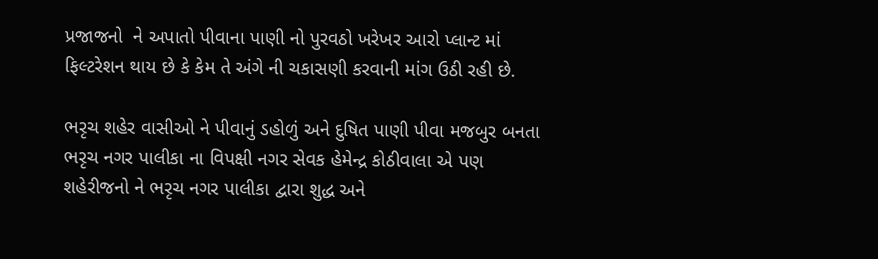પ્રજાજનો  ને અપાતો પીવાના પાણી નો પુરવઠો ખરેખર આરો પ્લાન્ટ માં ફિલ્ટરેશન થાય છે કે કેમ તે અંગે ની ચકાસણી કરવાની માંગ ઉઠી રહી છે.

ભરૃચ શહેર વાસીઓ ને પીવાનું ડહોળું અને દુષિત પાણી પીવા મજબુર બનતા ભરૃચ નગર પાલીકા ના વિપક્ષી નગર સેવક હેમેન્દ્ર કોઠીવાલા એ પણ શહેરીજનો ને ભરૃચ નગર પાલીકા દ્વારા શુદ્ધ અને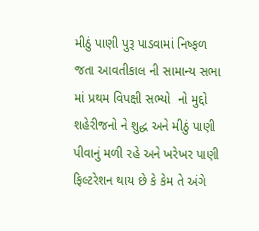મીઠું પાણી પુરૂ પાડવામાં નિષ્ફળ જતા આવતીકાલ ની સામાન્ય સભા માં પ્રથમ વિપક્ષી સભ્યો  નો મુદ્દો શહેરીજનો ને શુદ્ધ અને મીઠું પાણી પીવાનું મળી રહે અને ખરેખર પાણી ફિલ્ટરેશન થાય છે કે કેમ તે અંગે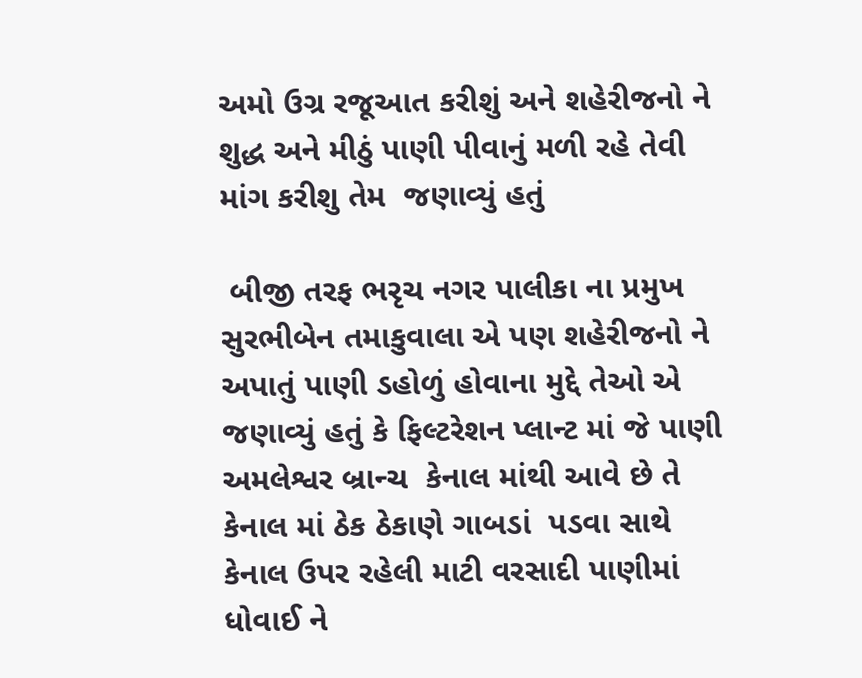અમો ઉગ્ર રજૂઆત કરીશું અને શહેરીજનો ને શુદ્ધ અને મીઠું પાણી પીવાનું મળી રહે તેવી માંગ કરીશુ તેમ  જણાવ્યું હતું

 બીજી તરફ ભરૃચ નગર પાલીકા ના પ્રમુખ સુરભીબેન તમાકુવાલા એ પણ શહેરીજનો ને અપાતું પાણી ડહોળું હોવાના મુદ્દે તેઓ એ જણાવ્યું હતું કે ફિલ્ટરેશન પ્લાન્ટ માં જે પાણી અમલેશ્વર બ્રાન્ચ  કેનાલ માંથી આવે છે તે કેનાલ માં ઠેક ઠેકાણે ગાબડાં  પડવા સાથે  કેનાલ ઉપર રહેલી માટી વરસાદી પાણીમાં ધોવાઈ ને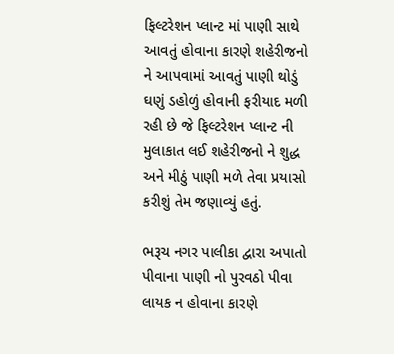ફિલ્ટરેશન પ્લાન્ટ માં પાણી સાથે  આવતું હોવાના કારણે શહેરીજનો ને આપવામાં આવતું પાણી થોડું ઘણું ડહોળું હોવાની ફરીયાદ મળી રહી છે જે ફિલ્ટરેશન પ્લાન્ટ ની મુલાકાત લઈ શહેરીજનો ને શુદ્ધ અને મીઠું પાણી મળે તેવા પ્રયાસો કરીશું તેમ જણાવ્યું હતું.

ભરૂચ નગર પાલીકા દ્વારા અપાતો પીવાના પાણી નો પુરવઠો પીવા લાયક ન હોવાના કારણે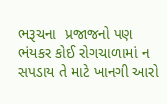ભરૂચના  પ્રજાજનો પણ ભંયકર કોઈ રોગચાળામાં ન સપડાય તે માટે ખાનગી આરો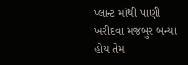પ્લાન્ટ માંથી પાણી ખરીદવા મજબુર બન્યા હોય તેમ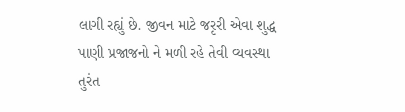લાગી રહ્યું છે. જીવન માટે જરૃરી એવા શુદ્ધ  પાણી પ્રજાજનો ને મળી રહે તેવી વ્યવસ્થા તુરંત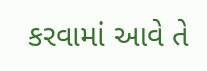કરવામાં આવે તે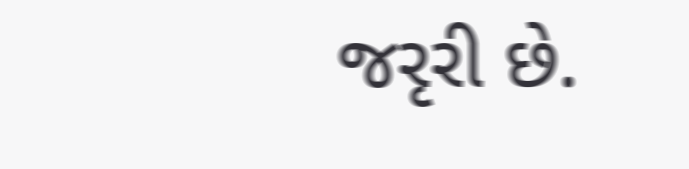જરૃરી છે.